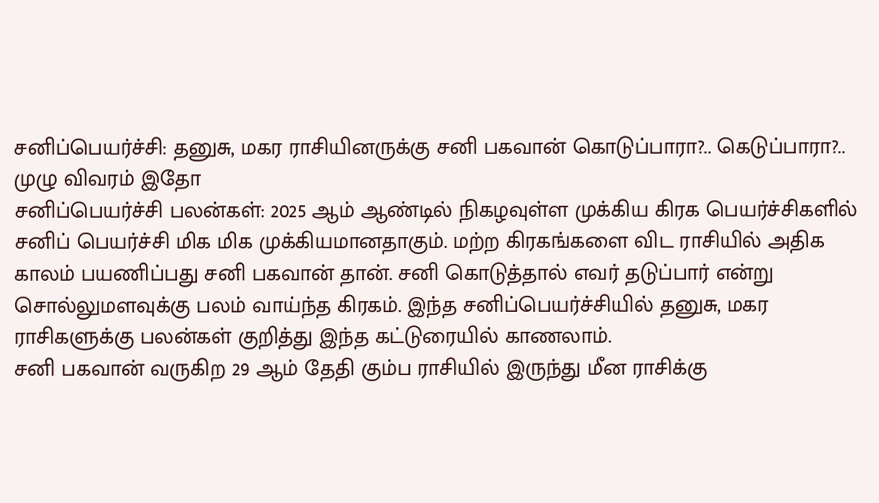சனிப்பெயர்ச்சி: தனுசு, மகர ராசியினருக்கு சனி பகவான் கொடுப்பாரா?.. கெடுப்பாரா?.. முழு விவரம் இதோ
சனிப்பெயர்ச்சி பலன்கள்: 2025 ஆம் ஆண்டில் நிகழவுள்ள முக்கிய கிரக பெயர்ச்சிகளில் சனிப் பெயர்ச்சி மிக மிக முக்கியமானதாகும். மற்ற கிரகங்களை விட ராசியில் அதிக காலம் பயணிப்பது சனி பகவான் தான். சனி கொடுத்தால் எவர் தடுப்பார் என்று சொல்லுமளவுக்கு பலம் வாய்ந்த கிரகம். இந்த சனிப்பெயர்ச்சியில் தனுசு, மகர ராசிகளுக்கு பலன்கள் குறித்து இந்த கட்டுரையில் காணலாம்.
சனி பகவான் வருகிற 29 ஆம் தேதி கும்ப ராசியில் இருந்து மீன ராசிக்கு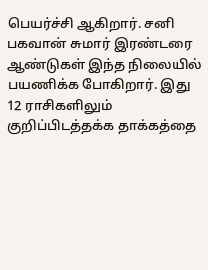பெயர்ச்சி ஆகிறார். சனி பகவான் சுமார் இரண்டரை ஆண்டுகள் இந்த நிலையில் பயணிக்க போகிறார். இது 12 ராசிகளிலும் குறிப்பிடத்தக்க தாக்கத்தை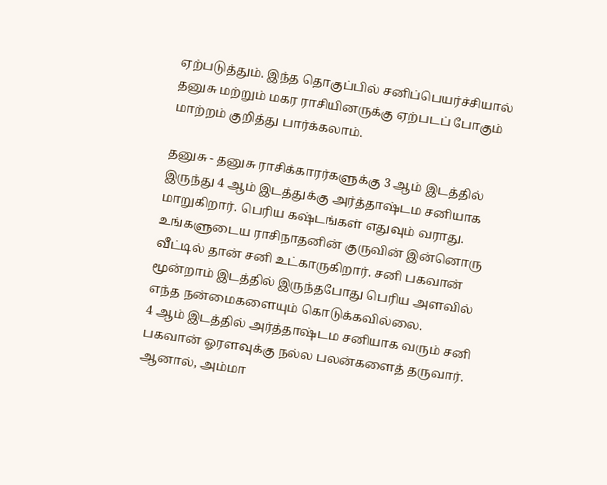ஏற்படுத்தும். இந்த தொகுப்பில் சனிப்பெயர்ச்சியால் தனுசு மற்றும் மகர ராசியினருக்கு ஏற்படப் போகும் மாற்றம் குறித்து பார்க்கலாம்.

தனுசு - தனுசு ராசிக்காரர்களுக்கு 3 ஆம் இடத்தில் இருந்து 4 ஆம் இடத்துக்கு அர்த்தாஷ்டம சனியாக மாறுகிறார். பெரிய கஷ்டங்கள் எதுவும் வராது. உங்களுடைய ராசிநாதனின் குருவின் இன்னொரு வீட்டில் தான் சனி உட்காருகிறார். சனி பகவான் மூன்றாம் இடத்தில் இருந்தபோது பெரிய அளவில் எந்த நன்மைகளையும் கொடுக்கவில்லை.
4 ஆம் இடத்தில் அர்த்தாஷ்டம சனியாக வரும் சனி பகவான் ஓரளவுக்கு நல்ல பலன்களைத் தருவார். ஆனால், அம்மா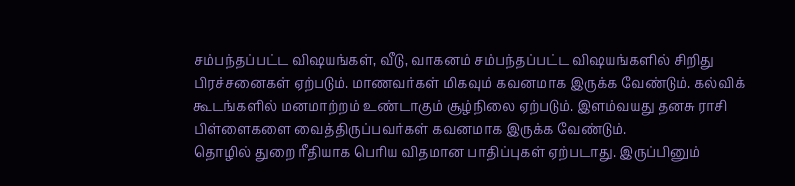சம்பந்தப்பட்ட விஷயங்கள், வீடு, வாகனம் சம்பந்தப்பட்ட விஷயங்களில் சிறிது பிரச்சனைகள் ஏற்படும். மாணவர்கள் மிகவும் கவனமாக இருக்க வேண்டும். கல்விக் கூடங்களில் மனமாற்றம் உண்டாகும் சூழ்நிலை ஏற்படும். இளம்வயது தனசு ராசி பிள்ளைகளை வைத்திருப்பவர்கள் கவனமாக இருக்க வேண்டும்.
தொழில் துறை ரீதியாக பெரிய விதமான பாதிப்புகள் ஏற்படாது. இருப்பினும்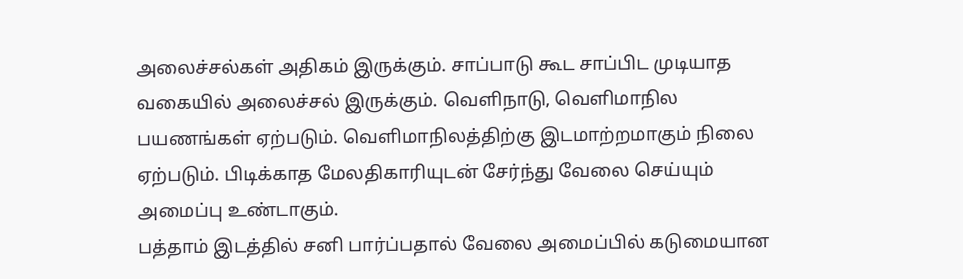அலைச்சல்கள் அதிகம் இருக்கும். சாப்பாடு கூட சாப்பிட முடியாத வகையில் அலைச்சல் இருக்கும். வெளிநாடு, வெளிமாநில பயணங்கள் ஏற்படும். வெளிமாநிலத்திற்கு இடமாற்றமாகும் நிலை ஏற்படும். பிடிக்காத மேலதிகாரியுடன் சேர்ந்து வேலை செய்யும் அமைப்பு உண்டாகும்.
பத்தாம் இடத்தில் சனி பார்ப்பதால் வேலை அமைப்பில் கடுமையான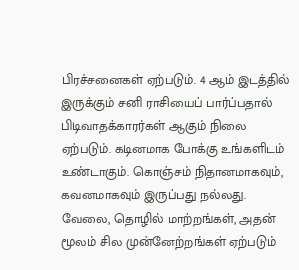பிரச்சனைகள் ஏற்படும். 4 ஆம் இடத்தில் இருக்கும் சனி ராசியைப் பார்ப்பதால் பிடிவாதக்காரர்கள் ஆகும் நிலை ஏற்படும். கடினமாக போக்கு உங்களிடம் உண்டாகும். கொஞ்சம் நிதானமாகவும், கவனமாகவும் இருப்பது நல்லது. வேலை, தொழில் மாற்றங்கள், அதன் மூலம் சில முன்னேற்றங்கள் ஏற்படும்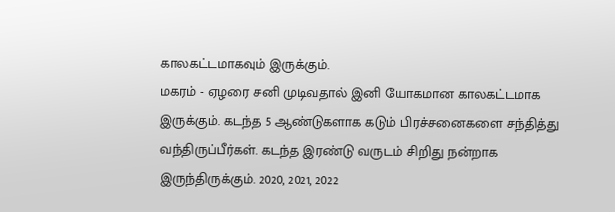காலகட்டமாகவும் இருக்கும்.
மகரம் - ஏழரை சனி முடிவதால் இனி யோகமான காலகட்டமாக இருக்கும். கடந்த 5 ஆண்டுகளாக கடும் பிரச்சனைகளை சந்தித்து வந்திருப்பீர்கள். கடந்த இரண்டு வருடம் சிறிது நன்றாக இருந்திருக்கும். 2020, 2021, 2022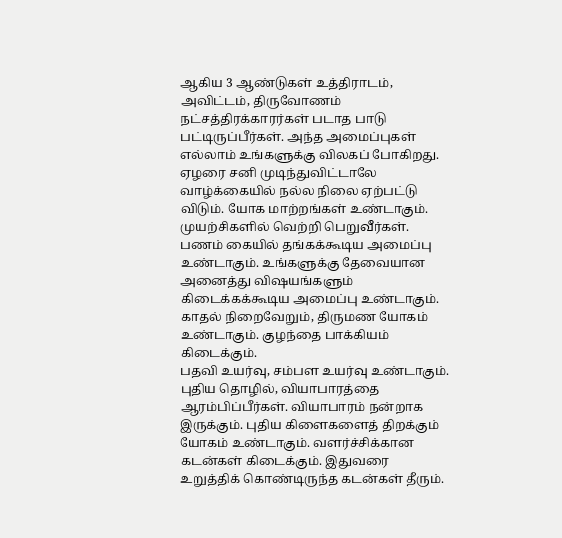ஆகிய 3 ஆண்டுகள் உத்திராடம், அவிட்டம், திருவோணம் நட்சத்திரக்காரர்கள் படாத பாடு பட்டிருப்பீர்கள். அந்த அமைப்புகள் எல்லாம் உங்களுக்கு விலகப் போகிறது.
ஏழரை சனி முடிந்துவிட்டாலே வாழ்க்கையில் நல்ல நிலை ஏற்பட்டு விடும். யோக மாற்றங்கள் உண்டாகும். முயற்சிகளில் வெற்றி பெறுவீர்கள். பணம் கையில் தங்கக்கூடிய அமைப்பு உண்டாகும். உங்களுக்கு தேவையான அனைத்து விஷயங்களும் கிடைக்கக்கூடிய அமைப்பு உண்டாகும். காதல் நிறைவேறும், திருமண யோகம் உண்டாகும். குழந்தை பாக்கியம் கிடைக்கும்.
பதவி உயர்வு, சம்பள உயர்வு உண்டாகும். புதிய தொழில், வியாபாரத்தை ஆரம்பிப்பீர்கள். வியாபாரம் நன்றாக இருக்கும். புதிய கிளைகளைத் திறக்கும் யோகம் உண்டாகும். வளர்ச்சிக்கான கடன்கள் கிடைக்கும். இதுவரை உறுத்திக் கொண்டிருந்த கடன்கள் தீரும்.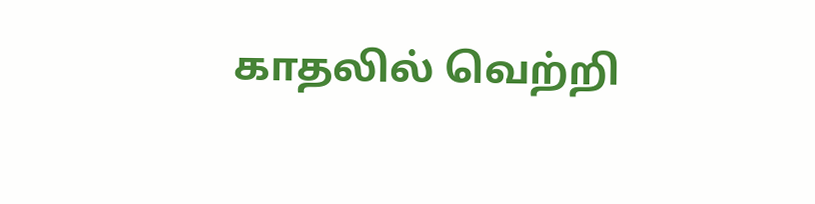காதலில் வெற்றி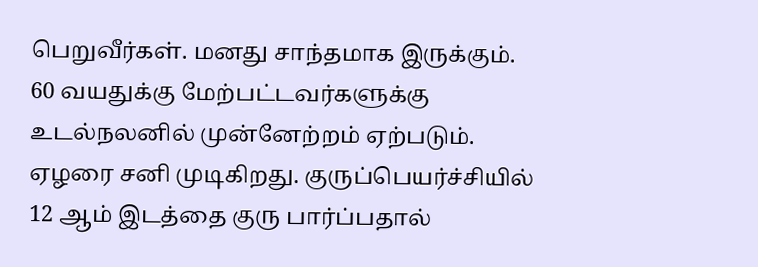பெறுவீர்கள். மனது சாந்தமாக இருக்கும். 60 வயதுக்கு மேற்பட்டவர்களுக்கு உடல்நலனில் முன்னேற்றம் ஏற்படும்.
ஏழரை சனி முடிகிறது. குருப்பெயர்ச்சியில் 12 ஆம் இடத்தை குரு பார்ப்பதால்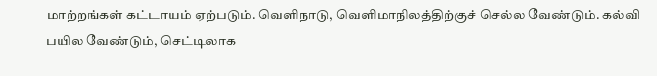மாற்றங்கள் கட்டாயம் ஏற்படும். வெளிநாடு, வெளிமாநிலத்திற்குச் செல்ல வேண்டும். கல்வி பயில வேண்டும், செட்டிலாக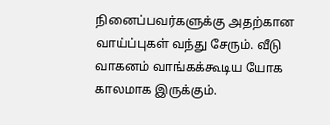நினைப்பவர்களுக்கு அதற்கான வாய்ப்புகள் வந்து சேரும். வீடு வாகனம் வாங்கக்கூடிய யோக காலமாக இருக்கும்.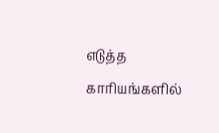எடுத்த காரியங்களில்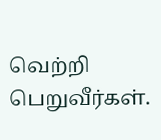வெற்றி பெறுவீர்கள்.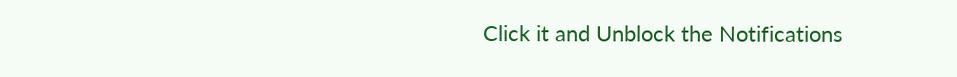Click it and Unblock the Notifications